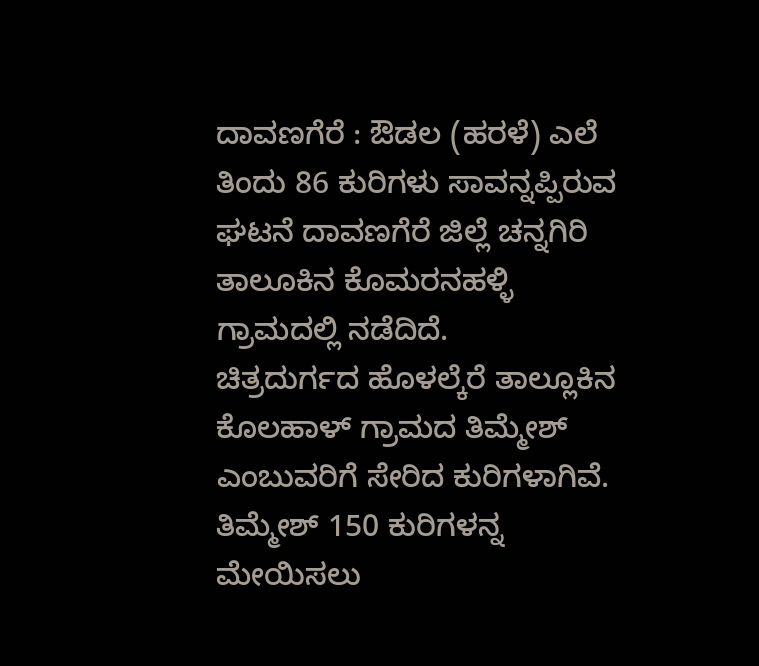ದಾವಣಗೆರೆ : ಔಡಲ (ಹರಳೆ) ಎಲೆ ತಿಂದು 86 ಕುರಿಗಳು ಸಾವನ್ನಪ್ಪಿರುವ ಘಟನೆ ದಾವಣಗೆರೆ ಜಿಲ್ಲೆ ಚನ್ನಗಿರಿ ತಾಲೂಕಿನ ಕೊಮರನಹಳ್ಳಿ ಗ್ರಾಮದಲ್ಲಿ ನಡೆದಿದೆ.
ಚಿತ್ರದುರ್ಗದ ಹೊಳಲ್ಕೆರೆ ತಾಲ್ಲೂಕಿನ ಕೊಲಹಾಳ್ ಗ್ರಾಮದ ತಿಮ್ಮೇಶ್ ಎಂಬುವರಿಗೆ ಸೇರಿದ ಕುರಿಗಳಾಗಿವೆ. ತಿಮ್ಮೇಶ್ 150 ಕುರಿಗಳನ್ನ ಮೇಯಿಸಲು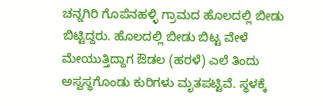ಚನ್ನಗಿರಿ ಗೊಪೆನಹಳ್ಳಿ ಗ್ರಾಮದ ಹೊಲದಲ್ಲಿ ಬೀಡು ಬಿಟ್ಟಿದ್ದರು. ಹೊಲದಲ್ಲಿ ಬೀಡು ಬಿಟ್ಟ ವೇಳೆ ಮೇಯುತ್ತಿದ್ದಾಗ ಔಡಲ (ಹರಳೆ) ಎಲೆ ತಿಂದು ಅಸ್ವಸ್ಥಗೊಂಡು ಕುರಿಗಳು ಮೃತಪಟ್ಟಿವೆ. ಸ್ಥಳಕ್ಕೆ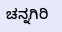ಚನ್ನಗಿರಿ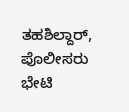ತಹಶಿಲ್ದಾರ್, ಪೊಲೀಸರು ಭೇಟಿ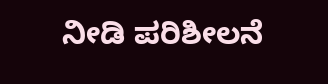ನೀಡಿ ಪರಿಶೀಲನೆ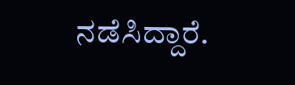ನಡೆಸಿದ್ದಾರೆ.